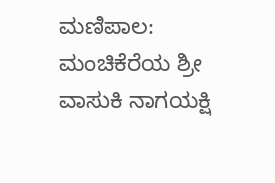ಮಣಿಪಾಲ: ಮಂಚಿಕೆರೆಯ ಶ್ರೀ ವಾಸುಕಿ ನಾಗಯಕ್ಷಿ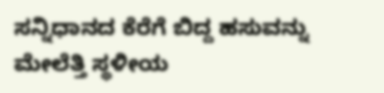ಸನ್ನಿಧಾನದ ಕೆರೆಗೆ ಬಿದ್ದ ಹಸುವನ್ನು ಮೇಲೆತ್ತಿ ಸ್ಥಳೀಯ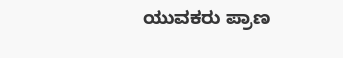ಯುವಕರು ಪ್ರಾಣ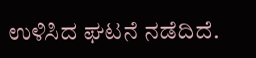ಉಳಿಸಿದ ಘಟನೆ ನಡೆದಿದೆ.